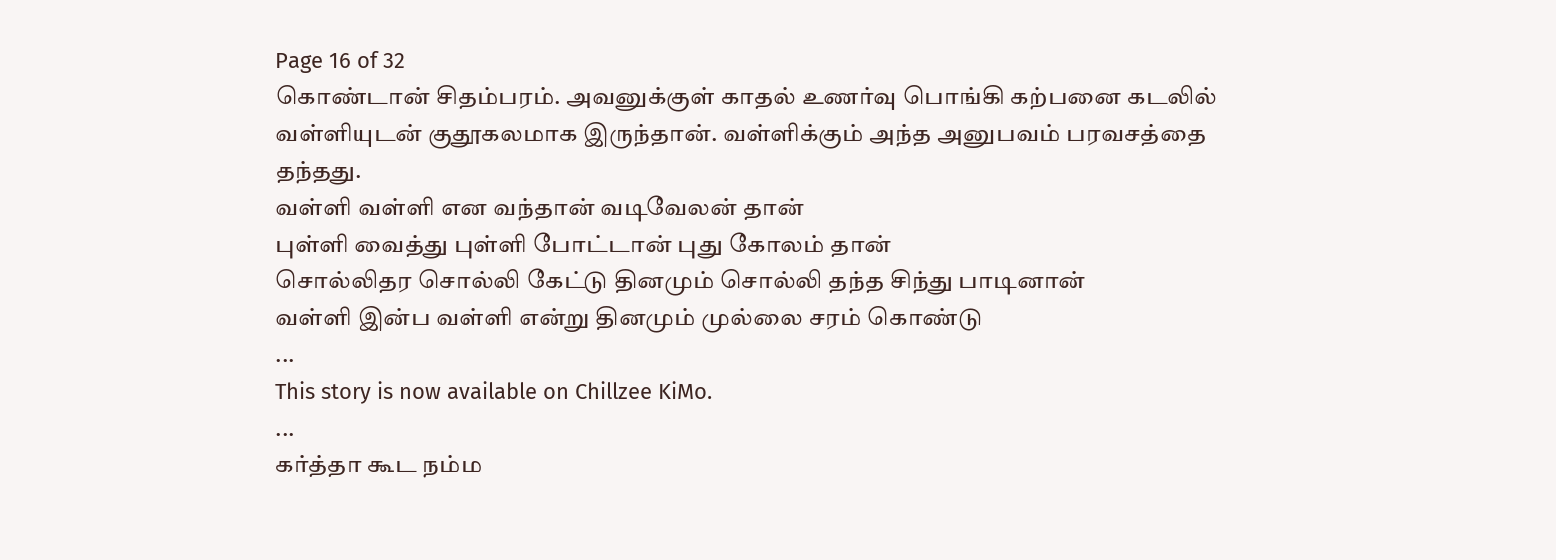Page 16 of 32
கொண்டான் சிதம்பரம். அவனுக்குள் காதல் உணர்வு பொங்கி கற்பனை கடலில் வள்ளியுடன் குதூகலமாக இருந்தான். வள்ளிக்கும் அந்த அனுபவம் பரவசத்தை தந்தது.
வள்ளி வள்ளி என வந்தான் வடிவேலன் தான்
புள்ளி வைத்து புள்ளி போட்டான் புது கோலம் தான்
சொல்லிதர சொல்லி கேட்டு தினமும் சொல்லி தந்த சிந்து பாடினான்
வள்ளி இன்ப வள்ளி என்று தினமும் முல்லை சரம் கொண்டு
...
This story is now available on Chillzee KiMo.
...
கர்த்தா கூட நம்ம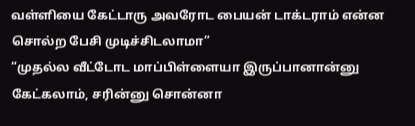வள்ளியை கேட்டாரு அவரோட பையன் டாக்டராம் என்ன சொல்ற பேசி முடிச்சிடலாமா”
“முதல்ல வீட்டோட மாப்பிள்ளையா இருப்பானான்னு கேட்கலாம், சரின்னு சொன்னா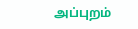அப்புறம்